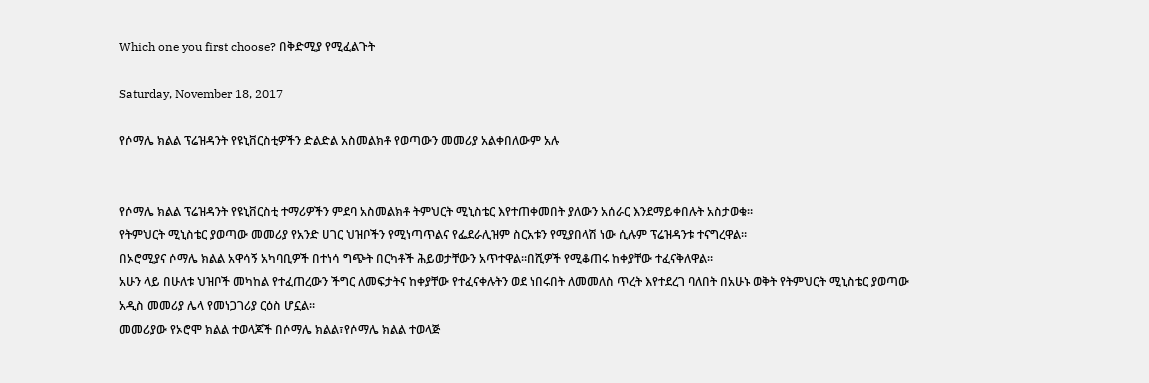Which one you first choose? በቅድሚያ የሚፈልጉት

Saturday, November 18, 2017

የሶማሌ ክልል ፕሬዝዳንት የዩኒቨርስቲዎችን ድልድል አስመልክቶ የወጣውን መመሪያ አልቀበለውም አሉ


የሶማሌ ክልል ፕሬዝዳንት የዩኒቨርስቲ ተማሪዎችን ምደባ አስመልክቶ ትምህርት ሚኒስቴር እየተጠቀመበት ያለውን አሰራር እንደማይቀበሉት አስታወቁ።
የትምህርት ሚኒስቴር ያወጣው መመሪያ የአንድ ሀገር ህዝቦችን የሚነጣጥልና የፌደራሊዝም ስርአቱን የሚያበላሽ ነው ሲሉም ፕሬዝዳንቱ ተናግረዋል።
በኦሮሚያና ሶማሌ ክልል አዋሳኝ አካባቢዎች በተነሳ ግጭት በርካቶች ሕይወታቸውን አጥተዋል።በሺዎች የሚቆጠሩ ከቀያቸው ተፈናቅለዋል።
አሁን ላይ በሁለቱ ህዝቦች መካከል የተፈጠረውን ችግር ለመፍታትና ከቀያቸው የተፈናቀሉትን ወደ ነበሩበት ለመመለስ ጥረት እየተደረገ ባለበት በአሁኑ ወቅት የትምህርት ሚኒስቴር ያወጣው አዲስ መመሪያ ሌላ የመነጋገሪያ ርዕስ ሆኗል።
መመሪያው የኦሮሞ ክልል ተወላጆች በሶማሌ ክልል፣የሶማሌ ክልል ተወላጅ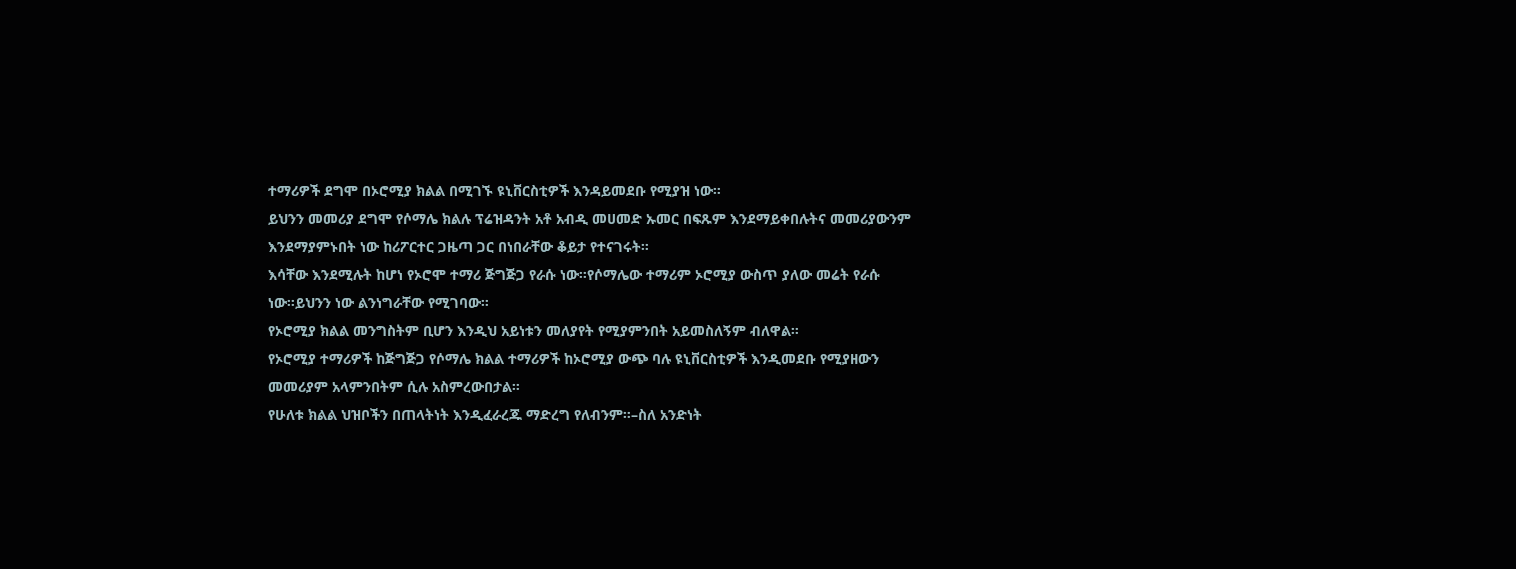ተማሪዎች ደግሞ በኦሮሚያ ክልል በሚገኙ ዩኒቨርስቲዎች እንዳይመደቡ የሚያዝ ነው።
ይህንን መመሪያ ደግሞ የሶማሌ ክልሉ ፕሬዝዳንት አቶ አብዲ መሀመድ ኡመር በፍጹም እንደማይቀበሉትና መመሪያውንም እንደማያምኑበት ነው ከሪፖርተር ጋዜጣ ጋር በነበራቸው ቆይታ የተናገሩት።
እሳቸው እንደሚሉት ከሆነ የኦሮሞ ተማሪ ጅግጅጋ የራሱ ነው።የሶማሌው ተማሪም ኦሮሚያ ውስጥ ያለው መሬት የራሱ ነው።ይህንን ነው ልንነግራቸው የሚገባው።
የኦሮሚያ ክልል መንግስትም ቢሆን እንዲህ አይነቱን መለያየት የሚያምንበት አይመስለኝም ብለዋል።
የኦሮሚያ ተማሪዎች ከጅግጅጋ የሶማሌ ክልል ተማሪዎች ከኦሮሚያ ውጭ ባሉ ዩኒቨርስቲዎች እንዲመደቡ የሚያዘውን መመሪያም አላምንበትም ሲሉ አስምረውበታል።
የሁለቱ ክልል ህዝቦችን በጠላትነት እንዲፈራረጁ ማድረግ የለብንም።–ስለ አንድነት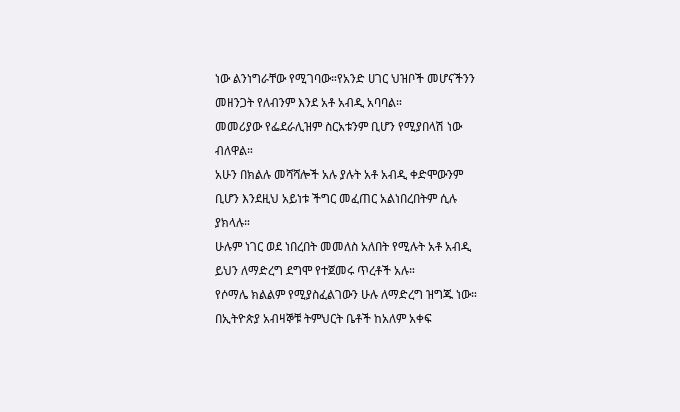ነው ልንነግራቸው የሚገባው።የአንድ ሀገር ህዝቦች መሆናችንን መዘንጋት የለብንም እንደ አቶ አብዲ አባባል።
መመሪያው የፌደራሊዝም ስርአቱንም ቢሆን የሚያበላሽ ነው ብለዋል።
አሁን በክልሉ መሻሻሎች አሉ ያሉት አቶ አብዲ ቀድሞውንም ቢሆን እንደዚህ አይነቱ ችግር መፈጠር አልነበረበትም ሲሉ ያክላሉ።
ሁሉም ነገር ወደ ነበረበት መመለስ አለበት የሚሉት አቶ አብዲ ይህን ለማድረግ ደግሞ የተጀመሩ ጥረቶች አሉ።
የሶማሌ ክልልም የሚያስፈልገውን ሁሉ ለማድረግ ዝግጁ ነው።
በኢትዮጵያ አብዛኞቹ ትምህርት ቤቶች ከአለም አቀፍ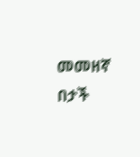መመዘኛ በታች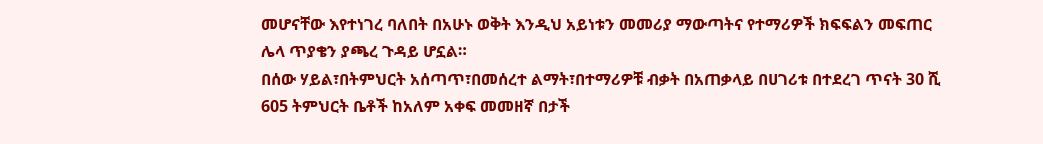መሆናቸው እየተነገረ ባለበት በአሁኑ ወቅት እንዲህ አይነቱን መመሪያ ማውጣትና የተማሪዎች ክፍፍልን መፍጠር ሌላ ጥያቄን ያጫረ ጉዳይ ሆኗል።
በሰው ሃይል፣በትምህርት አሰጣጥ፣በመሰረተ ልማት፣በተማሪዎቹ ብቃት በአጠቃላይ በሀገሪቱ በተደረገ ጥናት 30 ሺ 605 ትምህርት ቤቶች ከአለም አቀፍ መመዘኛ በታች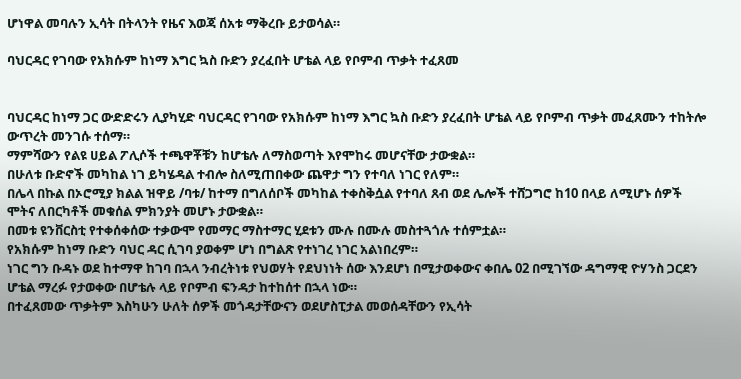ሆነዋል መባሉን ኢሳት በትላንት የዜና እወጃ ሰአቱ ማቅረቡ ይታወሳል።

ባህርዳር የገባው የአክሱም ከነማ እግር ኳስ ቡድን ያረፈበት ሆቴል ላይ የቦምብ ጥቃት ተፈጸመ


ባህርዳር ከነማ ጋር ውድድሩን ሊያካሂድ ባህርዳር የገባው የአክሱም ከነማ እግር ኳስ ቡድን ያረፈበት ሆቴል ላይ የቦምብ ጥቃት መፈጸሙን ተከትሎ ውጥረት መንገሱ ተሰማ።
ማምሻውን የልዩ ሀይል ፖሊሶች ተጫዋቾቹን ከሆቴሉ ለማስወጣት እየሞከሩ መሆናቸው ታውቋል።
በሁለቱ ቡድኖች መካከል ነገ ይካሄዳል ተብሎ ስለሚጠበቀው ጨዋታ ግን የተባለ ነገር የለም።
በሌላ በኩል በኦሮሚያ ክልል ዝዋይ /ባቱ/ ከተማ በግለሰቦች መካከል ተቀስቅሷል የተባለ ጸብ ወደ ሌሎች ተሸጋግሮ ከ10 በላይ ለሚሆኑ ሰዎች ሞትና ለበርካቶች መቁሰል ምክንያት መሆኑ ታውቋል።
በመቱ ዩንቨርስቲ የተቀሰቀሰው ተቃውሞ የመማር ማስተማር ሂደቱን ሙሉ በሙሉ መስተጓጎሉ ተሰምቷል።
የአክሱም ከነማ ቡድን ባህር ዳር ሲገባ ያወቀም ሆነ በግልጽ የተነገረ ነገር አልነበረም።
ነገር ግን ቡዳኑ ወደ ከተማዋ ከገባ በኋላ ንብረትነቱ የህወሃት የደህነነት ሰው እንደሆነ በሚታወቀውና ቀበሌ 02 በሚገኘው ዳግማዊ ዮሃንስ ጋርደን ሆቴል ማረፉ የታወቀው በሆቴሉ ላይ የቦምብ ፍንዳታ ከተከሰተ በኋላ ነው።
በተፈጸመው ጥቃትም እስካሁን ሁለት ሰዎች መጎዳታቸውናን ወደሆስፒታል መወሰዳቸውን የኢሳት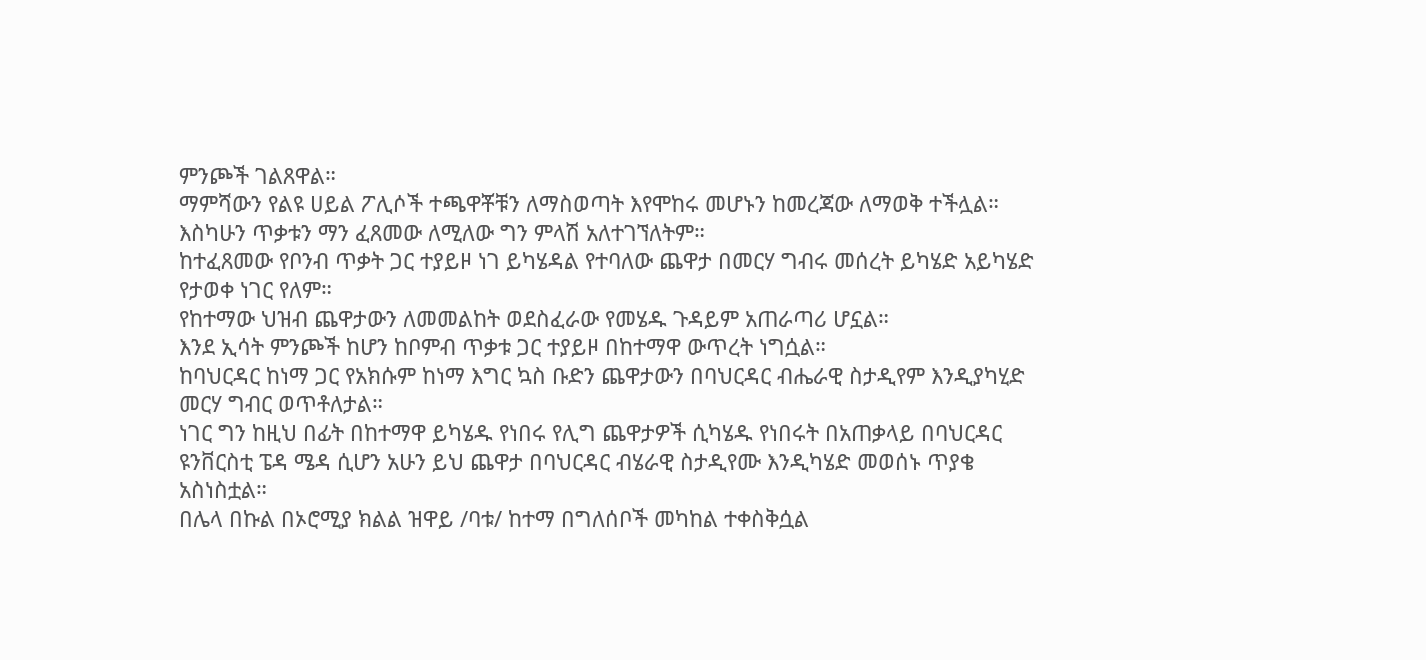ምንጮች ገልጸዋል።
ማምሻውን የልዩ ሀይል ፖሊሶች ተጫዋቾቹን ለማስወጣት እየሞከሩ መሆኑን ከመረጃው ለማወቅ ተችሏል።
እስካሁን ጥቃቱን ማን ፈጸመው ለሚለው ግን ምላሽ አለተገኘለትም።
ከተፈጸመው የቦንብ ጥቃት ጋር ተያይዞ ነገ ይካሄዳል የተባለው ጨዋታ በመርሃ ግብሩ መሰረት ይካሄድ አይካሄድ የታወቀ ነገር የለም።
የከተማው ህዝብ ጨዋታውን ለመመልከት ወደስፈራው የመሄዱ ጉዳይም አጠራጣሪ ሆኗል።
እንደ ኢሳት ምንጮች ከሆን ከቦምብ ጥቃቱ ጋር ተያይዞ በከተማዋ ውጥረት ነግሷል።
ከባህርዳር ከነማ ጋር የአክሱም ከነማ እግር ኳስ ቡድን ጨዋታውን በባህርዳር ብሔራዊ ስታዲየም እንዲያካሂድ መርሃ ግብር ወጥቶለታል።
ነገር ግን ከዚህ በፊት በከተማዋ ይካሄዱ የነበሩ የሊግ ጨዋታዎች ሲካሄዱ የነበሩት በአጠቃላይ በባህርዳር ዩንቨርስቲ ፔዳ ሜዳ ሲሆን አሁን ይህ ጨዋታ በባህርዳር ብሄራዊ ስታዲየሙ እንዲካሄድ መወሰኑ ጥያቄ አስነስቷል።
በሌላ በኩል በኦሮሚያ ክልል ዝዋይ /ባቱ/ ከተማ በግለሰቦች መካከል ተቀስቅሷል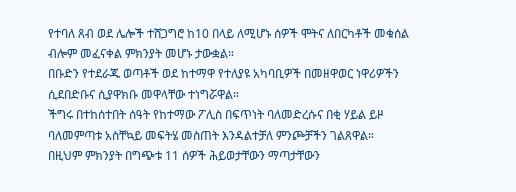የተባለ ጸብ ወደ ሌሎች ተሸጋግሮ ከ10 በላይ ለሚሆኑ ሰዎች ሞትና ለበርካቶች መቁሰል ብሎም መፈናቀል ምክንያት መሆኑ ታውቋል።
በቡድን የተደራጁ ወጣቶች ወደ ከተማዋ የተለያዩ አካባቢዎች በመዘዋወር ነዋሪዎችን ሲደበድቡና ሲያዋክቡ መዋላቸው ተነግሯዋል።
ችግሩ በተከሰተበት ሰዓት የከተማው ፖሊስ በፍጥነት ባለመድረሱና በቂ ሃይል ይዞ ባለመምጣቱ አስቸኳይ መፍትሄ መስጠት እንዳልተቻለ ምንጮቻችን ገልጸዋል።
በዚህም ምክንያት በግጭቱ 11 ሰዎች ሕይወታቸውን ማጣታቸውን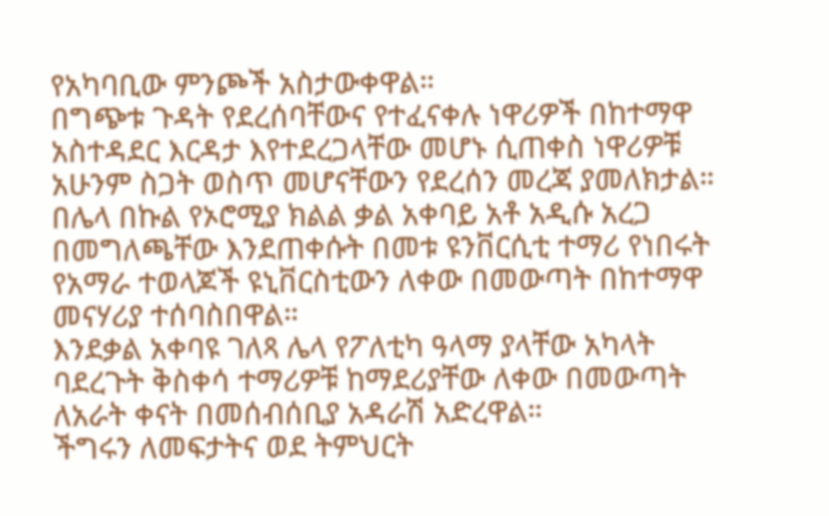የአካባቢው ምንጮች አስታውቀዋል።
በግጭቱ ጉዳት የደረሰባቸውና የተፈናቀሉ ነዋሪዎች በከተማዋ አስተዳደር እርዳታ እየተደረጋላቸው መሆኑ ሲጠቀስ ነዋሪዎቹ አሁንም ስጋት ወስጥ መሆናቸውን የደረሰን መረጃ ያመለክታል።
በሌላ በኩል የኦሮሚያ ክልል ቃል አቀባይ አቶ አዲሱ አረጋ በመግለጫቸው እንደጠቀሱት በመቱ ዩንቨርሲቲ ተማሪ የነበሩት የአማራ ተወላጆች ዩኒቨርስቲውን ለቀው በመውጣት በከተማዋ መናሃሪያ ተሰባስበዋል።
እንደቃል አቀባዩ ገለጻ ሌላ የፖለቲካ ዓላማ ያላቸው አካላት ባደረጉት ቅስቀሳ ተማሪዎቹ ከማደሪያቸው ለቀው በመውጣት ለአራት ቀናት በመሰብሰቢያ አዳራሽ አድረዋል።
ችግሩን ለመፍታትና ወደ ትምህርት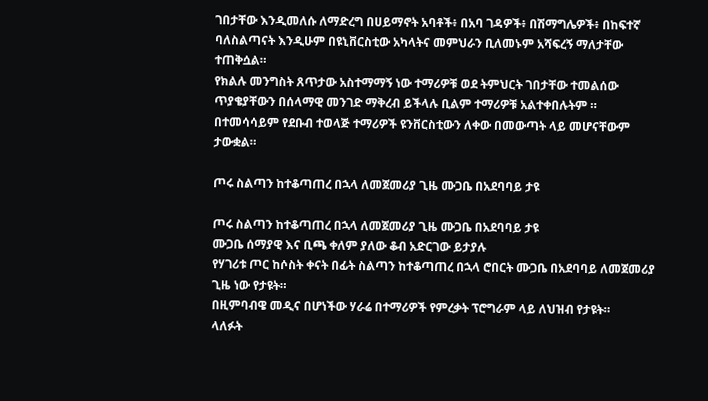ገበታቸው እንዲመለሱ ለማድረግ በሀይማኖት አባቶች፥ በአባ ገዳዎች፥ በሽማግሌዎች፥ በከፍተኛ ባለስልጣናት እንዲሁም በዩኒቨርስቲው አካላትና መምህራን ቢለመኑም አሻፍረኝ ማለታቸው ተጠቅሷል።
የክልሉ መንግስት ጸጥታው አስተማማኝ ነው ተማሪዎቹ ወደ ትምህርት ገበታቸው ተመልሰው ጥያቄያቸውን በሰላማዊ መንገድ ማቅረብ ይችላሉ ቢልም ተማሪዎቹ አልተቀበሉትም ።
በተመሳሳይም የደቡብ ተወላጅ ተማሪዎች ዩንቨርስቲውን ለቀው በመውጣት ላይ መሆናቸውም ታውቋል።

ጦሩ ስልጣን ከተቆጣጠረ በኋላ ለመጀመሪያ ጊዜ ሙጋቤ በአደባባይ ታዩ

ጦሩ ስልጣን ከተቆጣጠረ በኋላ ለመጀመሪያ ጊዜ ሙጋቤ በአደባባይ ታዩ
ሙጋቤ ሰማያዊ እና ቢጫ ቀለም ያለው ቆብ አድርገው ይታያሉ
የሃገሪቱ ጦር ከሶስት ቀናት በፊት ስልጣን ከተቆጣጠረ በኋላ ሮበርት ሙጋቤ በአደባባይ ለመጀመሪያ ጊዜ ነው የታዩት።
በዚምባብዌ መዲና በሆነችው ሃራሬ በተማሪዎች የምረቃት ፕሮግራም ላይ ለህዝብ የታዩት።
ላለፉት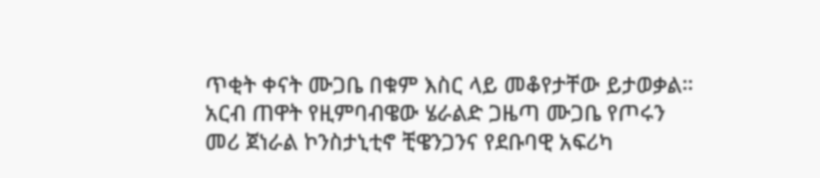ጥቂት ቀናት ሙጋቤ በቁም እስር ላይ መቆየታቸው ይታወቃል።
አርብ ጠዋት የዚምባብዌው ሄራልድ ጋዜጣ ሙጋቤ የጦሩን መሪ ጀነራል ኮንስታኒቲኖ ቺዌንጋንና የደቡባዊ አፍሪካ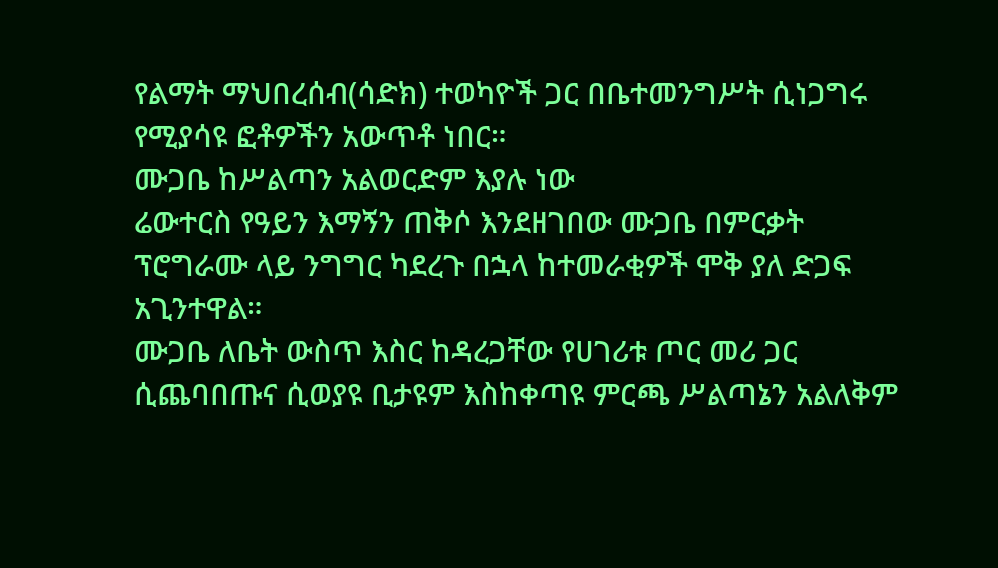የልማት ማህበረሰብ(ሳድክ) ተወካዮች ጋር በቤተመንግሥት ሲነጋግሩ የሚያሳዩ ፎቶዎችን አውጥቶ ነበር።
ሙጋቤ ከሥልጣን አልወርድም እያሉ ነው
ሬውተርስ የዓይን እማኝን ጠቅሶ እንደዘገበው ሙጋቤ በምርቃት ፕሮግራሙ ላይ ንግግር ካደረጉ በኋላ ከተመራቂዎች ሞቅ ያለ ድጋፍ አጊንተዋል።
ሙጋቤ ለቤት ውስጥ እስር ከዳረጋቸው የሀገሪቱ ጦር መሪ ጋር ሲጨባበጡና ሲወያዩ ቢታዩም እስከቀጣዩ ምርጫ ሥልጣኔን አልለቅም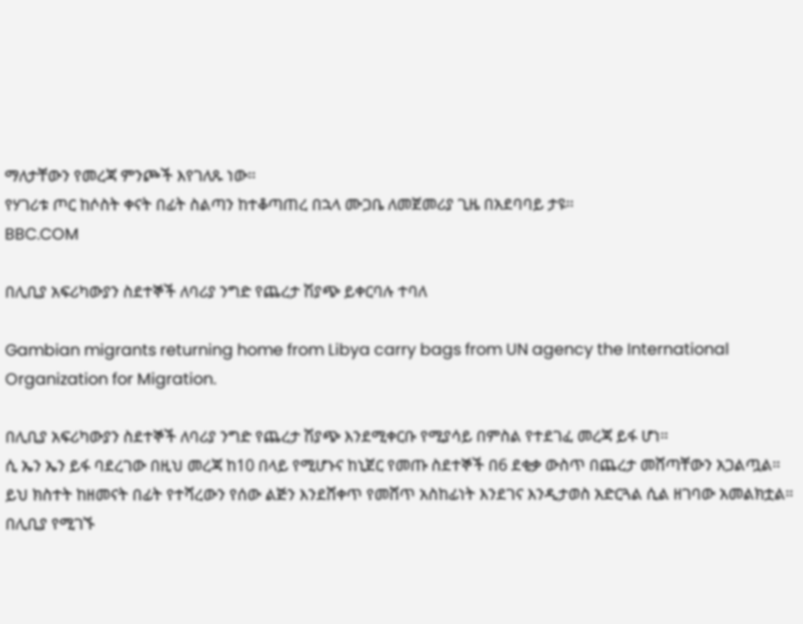ማለታቸውን የመረጃ ምንጮች እየገለጹ ነው።
የሃገሪቱ ጦር ከሶስት ቀናት በፊት ስልጣን ከተቆጣጠረ በኋላ ሙጋቤ ለመጀመሪያ ጊዜ በአደባባይ ታዩ።
BBC.COM

በሊቢያ አፍሪካውያን ስደተኞች ለባሪያ ንግድ የጨረታ ሽያጭ ይቀርባሉ ተባለ

Gambian migrants returning home from Libya carry bags from UN agency the International Organization for Migration.

በሊቢያ አፍሪካውያን ስደተኞች ለባሪያ ንግድ የጨረታ ሽያጭ እንደሚቀርቡ የሚያሳይ በምስል የተደገፈ መረጃ ይፋ ሆነ።
ሲ ኤን ኤን ይፋ ባደረገው በዚህ መረጃ ከ10 በላይ የሚሆኑና ከኒጀር የመጡ ስደተኞች በ6 ደቂቃ ውስጥ በጨረታ መሸጣቸውን አጋልጧል።
ይህ ክስተት ከዘመናት በፊት የተሻረውን የሰው ልጅን እንደሸቀጥ የመሸጥ አስከፊነት እንደገና እንዲታወስ አድርጓል ሲል ዘገባው አመልክቷል።
በሊቢያ የሚገኙ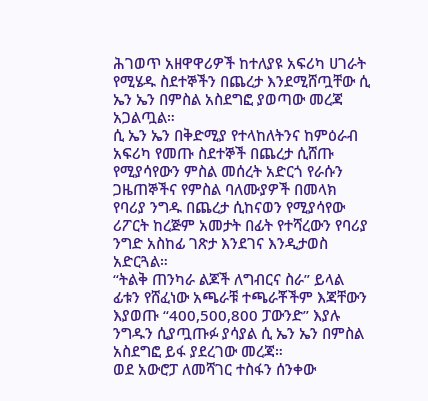ሕገወጥ አዘዋዋሪዎች ከተለያዩ አፍሪካ ሀገራት የሚሄዱ ስደተኞችን በጨረታ እንደሚሸጧቸው ሲ ኤን ኤን በምስል አስደግፎ ያወጣው መረጃ አጋልጧል።
ሲ ኤን ኤን በቅድሚያ የተላከለትንና ከምዕራብ አፍሪካ የመጡ ስደተኞች በጨረታ ሲሸጡ የሚያሳየውን ምስል መሰረት አድርጎ የራሱን ጋዜጠኞችና የምስል ባለሙያዎች በመላክ የባሪያ ንግዱ በጨረታ ሲከናወን የሚያሳየው ሪፖርት ከረጅም አመታት በፊት የተሻረውን የባሪያ ንግድ አስከፊ ገጽታ እንደገና እንዲታወስ አድርጓል።
“ትልቅ ጠንካራ ልጆች ለግብርና ስራ” ይላል ፊቱን የሸፈነው አጫራቹ ተጫራቾችም እጃቸውን እያወጡ “400,500,800 ፓውንድ” እያሉ ንግዱን ሲያጧጡፉ ያሳያል ሲ ኤን ኤን በምስል አስደግፎ ይፋ ያደረገው መረጃ።
ወደ አውሮፓ ለመሻገር ተስፋን ሰንቀው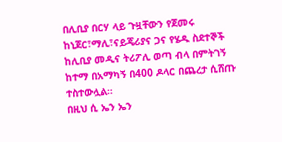በሊቢያ በርሃ ላይ ጉዟቸውን የጀመሩ ከኒጀር፣ማሊ፣ናይጄሪያና ጋና የሄዱ ስደተኞች ከሊቢያ መዲና ትሪፖሊ ወጣ ብላ በምትገኝ ከተማ በአማካኝ በ400 ዶላር በጨረታ ሲሸጡ ተስተውሏል።
በዚህ ሲ ኤን ኤን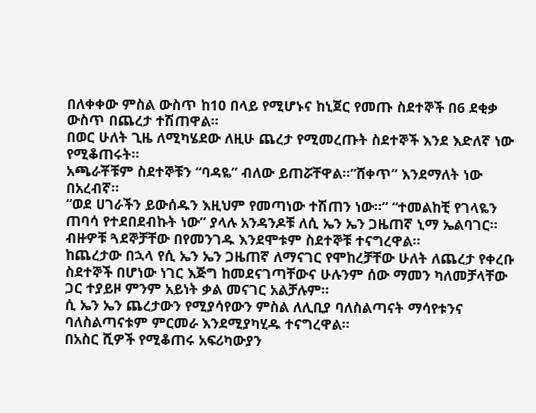በለቀቀው ምስል ውስጥ ከ10 በላይ የሚሆኑና ከኒጀር የመጡ ስደተኞች በ6 ደቂቃ ውስጥ በጨረታ ተሽጠዋል።
በወር ሁለት ጊዜ ለሚካሄደው ለዚሁ ጨረታ የሚመረጡት ስደተኞች እንደ እድለኛ ነው የሚቆጠሩት።
አጫራቾቹም ስደተኞቹን “ባዳዬ” ብለው ይጠሯቸዋል።”ሸቀጥ” እንደማለት ነው በአረብኛ።
“ወደ ሀገራችን ይውሰዱን እዚህም የመጣነው ተሽጠን ነው።” “ተመልከቺ የገላዬን ጠባሳ የተደበደብኩት ነው” ያላሉ አንዳንዶቹ ለሲ ኤን ኤን ጋዜጠኛ ኒማ ኤልባገር።
ብዙዎቹ ጓደኞቻቸው በየመንገዱ እንደሞቱም ስደተኞቹ ተናግረዋል።
ከጨረታው በኋላ የሲ ኤን ኤን ጋዜጠኛ ለማናገር የሞከረቻቸው ሁለት ለጨረታ የቀረቡ ስደተኞች በሆነው ነገር እጅግ ከመደናገጣቸውና ሁሉንም ሰው ማመን ካለመቻላቸው ጋር ተያይዞ ምንም አይነት ቃል መናገር አልቻሉም።
ሲ ኤን ኤን ጨረታውን የሚያሳየውን ምስል ለሊቢያ ባለስልጣናት ማሳየቱንና ባለስልጣናቱም ምርመራ እንደሚያካሂዱ ተናግረዋል።
በአስር ሺዎች የሚቆጠሩ አፍሪካውያን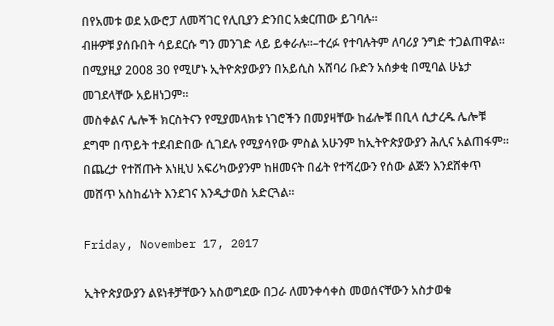በየአመቱ ወደ አውሮፓ ለመሻገር የሊቢያን ድንበር አቋርጠው ይገባሉ።
ብዙዎቹ ያሰቡበት ሳይደርሱ ግን መንገድ ላይ ይቀራሉ።–ተረፉ የተባሉትም ለባሪያ ንግድ ተጋልጠዋል።
በሚያዚያ 2008 30 የሚሆኑ ኢትዮጵያውያን በአይሲስ አሸባሪ ቡድን አሰቃቂ በሚባል ሁኔታ መገደላቸው አይዘነጋም።
መስቀልና ሌሎች ክርስትናን የሚያመላክቱ ነገሮችን በመያዛቸው ከፊሎቹ በቢላ ሲታረዱ ሌሎቹ ደግሞ በጥይት ተደብድበው ሲገደሉ የሚያሳየው ምስል አሁንም ከኢትዮጵያውያን ሕሊና አልጠፋም።
በጨረታ የተሸጡት እነዚህ አፍሪካውያንም ከዘመናት በፊት የተሻረውን የሰው ልጅን እንደሸቀጥ መሸጥ አስከፊነት እንደገና እንዲታወስ አድርጓል።

Friday, November 17, 2017

ኢትዮጵያውያን ልዩነቶቻቸውን አስወግደው በጋራ ለመንቀሳቀስ መወሰናቸውን አስታወቁ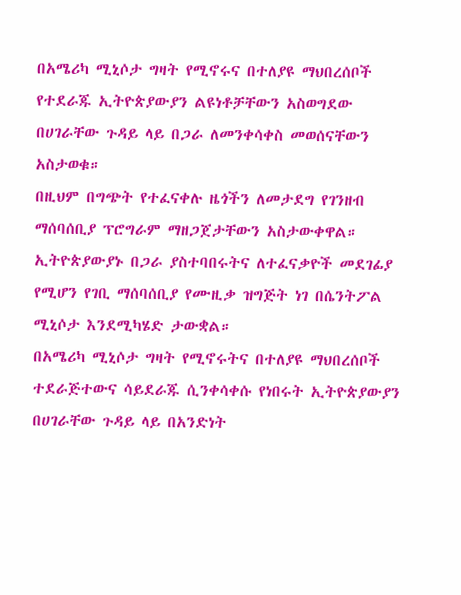በአሜሪካ ሚኒሶታ ግዛት የሚኖሩና በተለያዩ ማህበረሰቦች የተደራጁ ኢትዮጵያውያን ልዩነቶቻቸውን አስወግደው በሀገራቸው ጉዳይ ላይ በጋራ ለመንቀሳቀስ መወሰናቸውን አስታወቁ።
በዚህም በግጭት የተፈናቀሉ ዜጎችን ለመታደግ የገንዘብ ማሰባሰቢያ ፕሮግራም ማዘጋጀታቸውን አስታውቀዋል።
ኢትዮጵያውያኑ በጋራ ያስተባበሩትና ለተፈናቃዮች መደገፊያ የሚሆን የገቢ ማሰባሰቢያ የሙዚቃ ዝግጅት ነገ በሴንትፖል ሚኒሶታ እንደሚካሄድ ታውቋል።
በአሜሪካ ሚኒሶታ ግዛት የሚኖሩትና በተለያዩ ማህበረሰቦች ተደራጅተውና ሳይደራጁ ሲንቀሳቀሱ የነበሩት ኢትዮጵያውያን በሀገራቸው ጉዳይ ላይ በአንድነት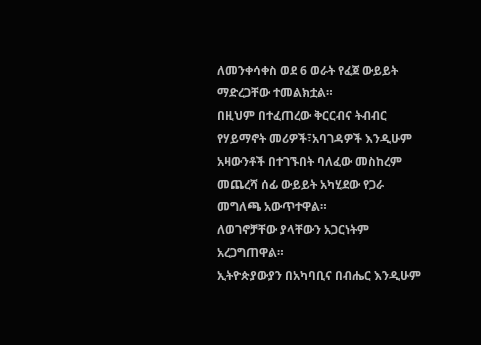ለመንቀሳቀስ ወደ 6 ወራት የፈጀ ውይይት ማድረጋቸው ተመልክቷል።
በዚህም በተፈጠረው ቅርርብና ትብብር የሃይማኖት መሪዎች፣አባገዳዎች እንዲሁም አዛውንቶች በተገኙበት ባለፈው መስከረም መጨረሻ ሰፊ ውይይት አካሂደው የጋራ መግለጫ አውጥተዋል።
ለወገኖቻቸው ያላቸውን አጋርነትም አረጋግጠዋል።
ኢትዮጵያውያን በአካባቢና በብሔር እንዲሁም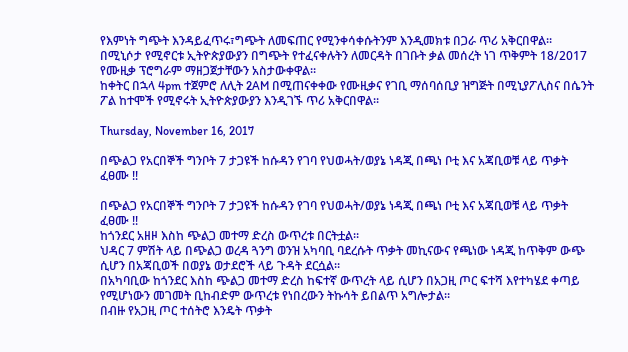የእምነት ግጭት እንዳይፈጥሩ፣ግጭት ለመፍጠር የሚንቀሳቀሱትንም እንዲመክቱ በጋራ ጥሪ አቅርበዋል።
በሚኒሶታ የሚኖርቱ ኢትዮጵያውያን በግጭት የተፈናቀሉትን ለመርዳት በገቡት ቃል መሰረት ነገ ጥቅምት 18/2017 የሙዚቃ ፕሮግራም ማዘጋጀታቸውን አስታውቀዋል።
ከቀትር በኋላ 4pm ተጀምሮ ለሊት 2AM በሚጠናቀቀው የሙዚቃና የገቢ ማሰባሰቢያ ዝግጅት በሚኒያፖሊስና በሴንት ፖል ከተሞች የሚኖሩት ኢትዮጵያውያን እንዲገኙ ጥሪ አቅርበዋል።

Thursday, November 16, 2017

በጭልጋ የአርበኞች ግንቦት 7 ታጋዩች ከሱዳን የገባ የህወሓት/ወያኔ ነዳጂ በጫነ ቦቲ እና አጃቢወቹ ላይ ጥቃት ፈፀሙ !!

በጭልጋ የአርበኞች ግንቦት 7 ታጋዩች ከሱዳን የገባ የህወሓት/ወያኔ ነዳጂ በጫነ ቦቲ እና አጃቢወቹ ላይ ጥቃት ፈፀሙ !!
ከጎንደር አዘዞ እስከ ጭልጋ መተማ ድረስ ውጥረቱ በርትቷል።
ህዳር 7 ምሽት ላይ በጭልጋ ወረዳ ጓንግ ወንዝ አካባቢ ባደረሱት ጥቃት መኪናውና የጫነው ነዳጂ ከጥቅም ውጭ ሲሆን በአጃቢወች በወያኔ ወታደሮች ላይ ጉዳት ደርሷል።
በአካባቢው ከጎንደር እስከ ጭልጋ መተማ ድረስ ከፍተኛ ውጥረት ላይ ሲሆን በአጋዚ ጦር ፍተሻ እየተካሄደ ቀጣይ የሚሆነውን መገመት ቢከብድም ውጥረቱ የነበረውን ትኩሳት ይበልጥ አግሎታል።
በብዙ የአጋዚ ጦር ተሰትሮ እንዴት ጥቃት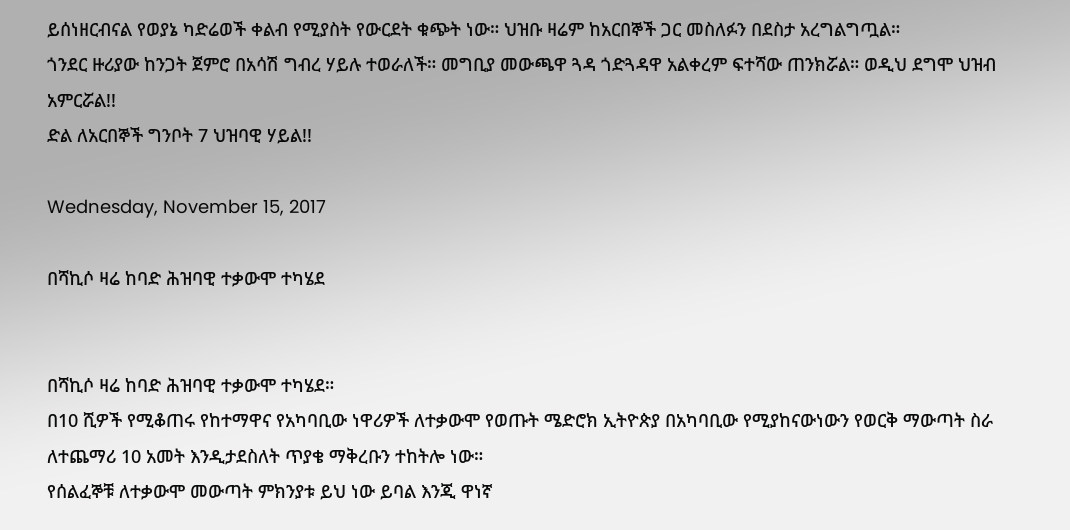ይሰነዘርብናል የወያኔ ካድሬወች ቀልብ የሚያስት የውርደት ቁጭት ነው። ህዝቡ ዛሬም ከአርበኞች ጋር መስለፉን በደስታ አረግልግጧል።
ጎንደር ዙሪያው ከንጋት ጀምሮ በአሳሽ ግብረ ሃይሉ ተወራለች። መግቢያ መውጫዋ ጓዳ ጎድጓዳዋ አልቀረም ፍተሻው ጠንክሯል። ወዲህ ደግሞ ህዝብ አምርሯል!!
ድል ለአርበኞች ግንቦት 7 ህዝባዊ ሃይል!!

Wednesday, November 15, 2017

በሻኪሶ ዛሬ ከባድ ሕዝባዊ ተቃውሞ ተካሄደ


በሻኪሶ ዛሬ ከባድ ሕዝባዊ ተቃውሞ ተካሄደ።
በ10 ሺዎች የሚቆጠሩ የከተማዋና የአካባቢው ነዋሪዎች ለተቃውሞ የወጡት ሜድሮክ ኢትዮጵያ በአካባቢው የሚያከናውነውን የወርቅ ማውጣት ስራ ለተጨማሪ 10 አመት እንዲታደስለት ጥያቄ ማቅረቡን ተከትሎ ነው።
የሰልፈኞቹ ለተቃውሞ መውጣት ምክንያቱ ይህ ነው ይባል እንጂ ዋነኛ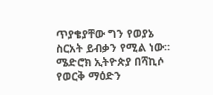ጥያቄያቸው ግን የወያኔ ስርአት ይብቃን የሚል ነው።
ሜድሮክ ኢትዮጵያ በሻኪሶ የወርቅ ማዕድን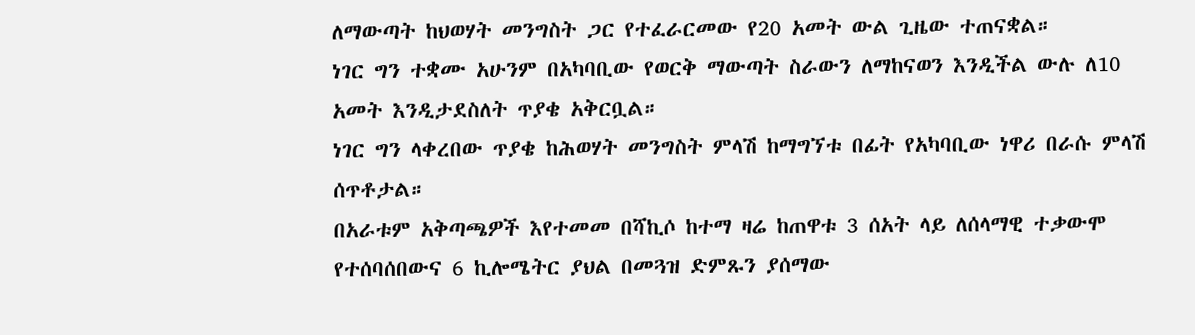ለማውጣት ከህወሃት መንግስት ጋር የተፈራርመው የ20 አመት ውል ጊዜው ተጠናቋል።
ነገር ግን ተቋሙ አሁንም በአካባቢው የወርቅ ማውጣት ስራውን ለማከናወን እንዲችል ውሉ ለ10 አመት እንዲታደስለት ጥያቄ አቅርቧል።
ነገር ግን ላቀረበው ጥያቄ ከሕወሃት መንግስት ምላሽ ከማግኘቱ በፊት የአካባቢው ነዋሪ በራሱ ምላሽ ሰጥቶታል።
በአራቱም አቅጣጫዎች እየተመመ በሻኪሶ ከተማ ዛሬ ከጠዋቱ 3 ሰአት ላይ ለሰላማዊ ተቃውሞ የተሰባሰበውና 6 ኪሎሜትር ያህል በመጓዝ ድምጹን ያሰማው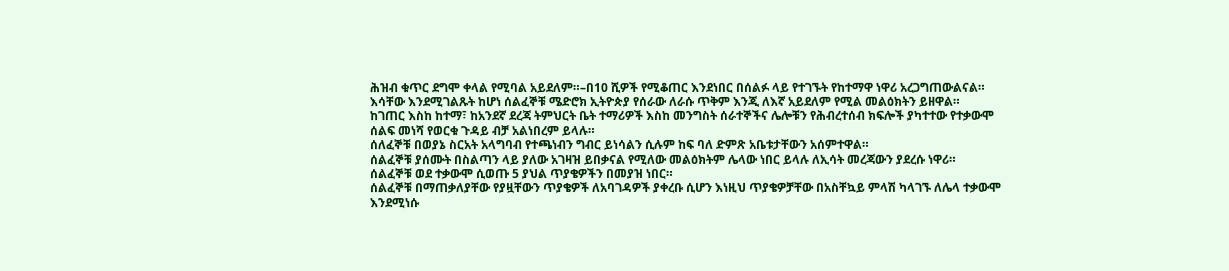ሕዝብ ቁጥር ደግሞ ቀላል የሚባል አይደለም።–በ10 ሺዎች የሚቆጠር እንደነበር በሰልፉ ላይ የተገኙት የከተማዋ ነዋሪ አረጋግጠውልናል።
እሳቸው እንደሚገልጹት ከሆነ ሰልፈኞቹ ሜድሮክ ኢትዮጵያ የሰራው ለራሱ ጥቅም እንጂ ለእኛ አይደለም የሚል መልዕክትን ይዘዋል።
ከገጠር እስከ ከተማ፣ ከአንደኛ ደረጃ ትምህርት ቤት ተማሪዎች እስከ መንግስት ሰራተኞችና ሌሎቹን የሕብረተሰብ ክፍሎች ያካተተው የተቃውሞ ሰልፍ መነሻ የወርቁ ጉዳይ ብቻ አልነበረም ይላሉ።
ሰለፈኞቹ በወያኔ ስርአት አላግባብ የተጫነብን ግብር ይነሳልን ሲሉም ከፍ ባለ ድምጽ አቤቱታቸውን አሰምተዋል።
ሰልፈኞቹ ያሰሙት በስልጣን ላይ ያለው አገዛዝ ይበቃናል የሚለው መልዕክትም ሌላው ነበር ይላሉ ለኢሳት መረጃውን ያደረሱ ነዋሪ።
ሰልፈኞቹ ወደ ተቃውሞ ሲወጡ 5 ያህል ጥያቄዎችን በመያዝ ነበር።
ሰልፈኞቹ በማጠቃለያቸው የያዟቸውን ጥያቄዎች ለአባገዳዎች ያቀረቡ ሲሆን እነዚህ ጥያቄዎቻቸው በአስቸኳይ ምላሽ ካላገኙ ለሌላ ተቃውሞ እንደሚነሱ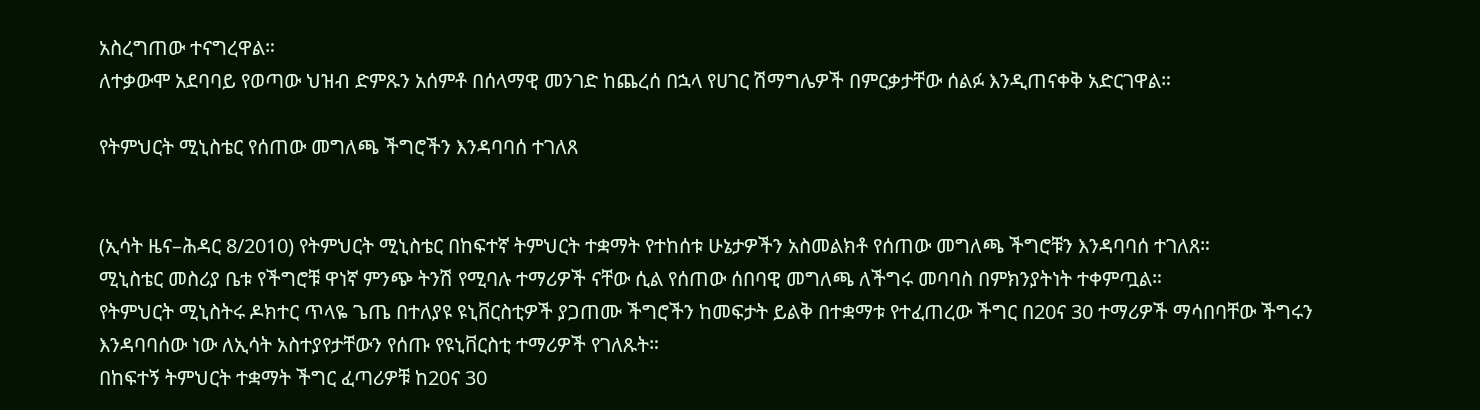አስረግጠው ተናግረዋል።
ለተቃውሞ አደባባይ የወጣው ህዝብ ድምጹን አሰምቶ በሰላማዊ መንገድ ከጨረሰ በኋላ የሀገር ሽማግሌዎች በምርቃታቸው ሰልፉ እንዲጠናቀቅ አድርገዋል።

የትምህርት ሚኒስቴር የሰጠው መግለጫ ችግሮችን እንዳባባሰ ተገለጸ


(ኢሳት ዜና–ሕዳር 8/2010) የትምህርት ሚኒስቴር በከፍተኛ ትምህርት ተቋማት የተከሰቱ ሁኔታዎችን አስመልክቶ የሰጠው መግለጫ ችግሮቹን እንዳባባሰ ተገለጸ።
ሚኒስቴር መስሪያ ቤቱ የችግሮቹ ዋነኛ ምንጭ ትንሽ የሚባሉ ተማሪዎች ናቸው ሲል የሰጠው ሰበባዊ መግለጫ ለችግሩ መባባስ በምክንያትነት ተቀምጧል።
የትምህርት ሚኒስትሩ ዶክተር ጥላዬ ጌጤ በተለያዩ ዩኒቨርስቲዎች ያጋጠሙ ችግሮችን ከመፍታት ይልቅ በተቋማቱ የተፈጠረው ችግር በ20ና 30 ተማሪዎች ማሳበባቸው ችግሩን እንዳባባሰው ነው ለኢሳት አስተያየታቸውን የሰጡ የዩኒቨርስቲ ተማሪዎች የገለጹት።
በከፍተኝ ትምህርት ተቋማት ችግር ፈጣሪዎቹ ከ20ና 30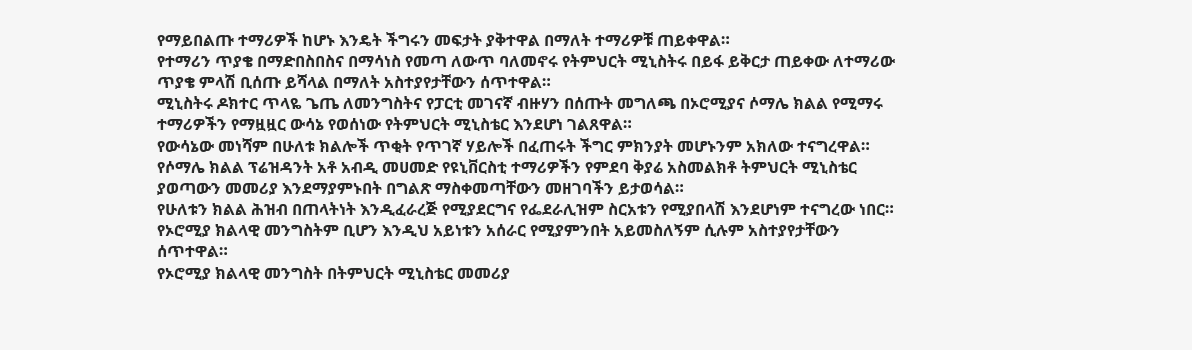የማይበልጡ ተማሪዎች ከሆኑ እንዴት ችግሩን መፍታት ያቅተዋል በማለት ተማሪዎቹ ጠይቀዋል።
የተማሪን ጥያቄ በማድበስበስና በማሳነስ የመጣ ለውጥ ባለመኖሩ የትምህርት ሚኒስትሩ በይፋ ይቅርታ ጠይቀው ለተማሪው ጥያቄ ምላሽ ቢሰጡ ይሻላል በማለት አስተያየታቸውን ሰጥተዋል።
ሚኒስትሩ ዶክተር ጥላዬ ጌጤ ለመንግስትና የፓርቲ መገናኛ ብዙሃን በሰጡት መግለጫ በኦሮሚያና ሶማሌ ክልል የሚማሩ ተማሪዎችን የማዟዟር ውሳኔ የወሰነው የትምህርት ሚኒስቴር እንደሆነ ገልጸዋል።
የውሳኔው መነሻም በሁለቱ ክልሎች ጥቂት የጥገኛ ሃይሎች በፈጠሩት ችግር ምክንያት መሆኑንም አክለው ተናግረዋል።
የሶማሌ ክልል ፕሬዝዳንት አቶ አብዲ መሀመድ የዩኒቨርስቲ ተማሪዎችን የምደባ ቅያሬ አስመልክቶ ትምህርት ሚኒስቴር ያወጣውን መመሪያ እንደማያምኑበት በግልጽ ማስቀመጣቸውን መዘገባችን ይታወሳል።
የሁለቱን ክልል ሕዝብ በጠላትነት እንዲፈራረጅ የሚያደርግና የፌደራሊዝም ስርአቱን የሚያበላሽ እንደሆነም ተናግረው ነበር።
የኦሮሚያ ክልላዊ መንግስትም ቢሆን እንዲህ አይነቱን አሰራር የሚያምንበት አይመስለኝም ሲሉም አስተያየታቸውን ሰጥተዋል።
የኦሮሚያ ክልላዊ መንግስት በትምህርት ሚኒስቴር መመሪያ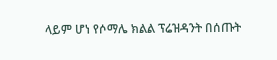ላይም ሆነ የሶማሌ ክልል ፕሬዝዳንት በሰጡት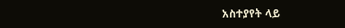አስተያየት ላይ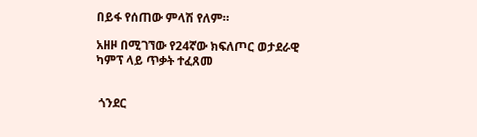በይፋ የሰጠው ምላሽ የለም።

አዘዞ በሚገኘው የ24ኛው ክፍለጦር ወታደራዊ ካምፕ ላይ ጥቃት ተፈጸመ


 ጎንደር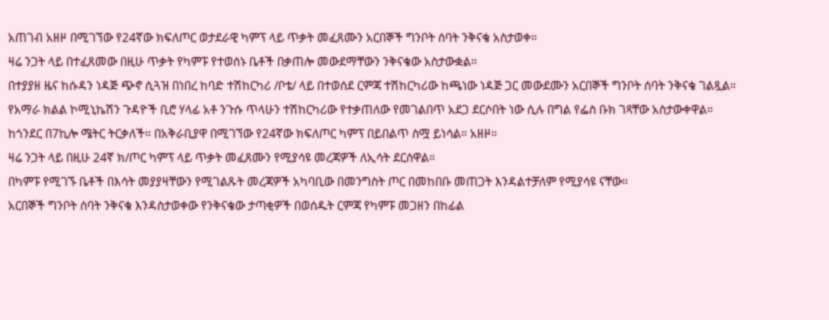አጠገብ አዘዞ በሚገኘው የ24ኛው ክፍለጦር ወታደራዊ ካምፕ ላይ ጥቃት መፈጸሙን አርበኞች ግንቦት ሰባት ንቅናቄ አስታወቀ።
ዛሬ ንጋት ላይ በተፈጸመው በዚሁ ጥቃት የካምፑ የተወሰኑ ቤቶች በቃጠሎ መውደማቸውን ንቅናቄው አስታውቋል።
በተያያዘ ዜና ከሱዳን ነዳጅ ጭኖ ሲጓዝ በነበረ ከባድ ተሽከርካሪ /ቦቴ/ ላይ በተወሰደ ርምጃ ተሽከርካሪው ከጫነው ነዳጅ ጋር መውደሙን አርበኞች ግንቦት ሰባት ንቅናቄ ገልጿል።
የአማራ ክልል ኮሚኒኬሽን ጉዳዮች ቢሮ ሃላፊ አቶ ንጉሱ ጥላሁን ተሽከርካሪው የተቃጠለው የመገልበጥ አደጋ ደርሶበት ነው ሲሉ በግል የፌስ ቡክ ገጻቸው አስታውቀዋል።
ከጎንደር በ7ኪሎ ሜትር ትርቃለች። በአቅራቢያዋ በሚገኘው የ24ኛው ክፍለጦር ካምፕ በይበልጥ ስሟ ይነሳል። አዘዞ።
ዛሬ ንጋት ላይ በዚሁ 24ኛ ክ/ጦር ካምፕ ላይ ጥቃት መፈጸሙን የሚያሳዩ መረጃዎች ለኢሳት ደርሰዋል።
በካምፑ የሚገኙ ቤቶች በእሳት መያያዛቸውን የሚገልጹት መረጃዎች አካባቢው በመንግስት ጦር በመከበቡ መጠጋት እንዳልተቻለም የሚያሳዩ ናቸው።
አርበኞች ግንቦት ሰባት ንቅናቄ እንዳስታወቀው የንቅናቄው ታጣቂዎች በወሰዱት ርምጃ የካምፑ መጋዘን በከፊል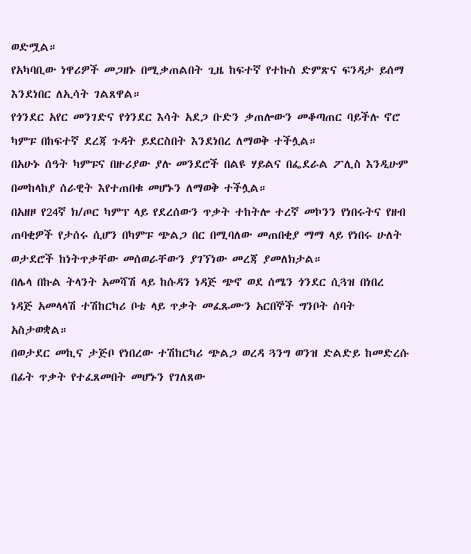ወድሟል።
የአካባቢው ነዋሪዎች መጋዘኑ በሚቃጠልበት ጊዜ ከፍተኛ የተኩስ ድምጽና ፍንዳታ ይሰማ እንደነበር ለኢሳት ገልጸዋል።
የጎንደር አየር መንገድና የጎንደር እሳት አደጋ ቡድን ቃጠሎውን መቆጣጠር ባይችሉ ኖሮ ካምፑ በከፍተኛ ደረጃ ጉዳት ይደርስበት እንደነበረ ለማወቅ ተችሏል።
በአሁኑ ሰዓት ካምፑና በዙሪያው ያሉ መንደሮች በልዩ ሃይልና በፌደራል ፖሊስ እንዲሁም በመከላከያ ሰራዊት እየተጠበቁ መሆኑን ለማወቅ ተችሏል።
በአዘዞ የ24ኛ ክ/ጦር ካምፕ ላይ የደረሰውን ጥቃት ተከትሎ ተረኛ መኮንን የነበሩትና የዘብ ጠባቂዎች የታሰሩ ሲሆን በካምፑ ጭልጋ በር በሚባለው መጠበቂያ ማማ ላይ የነበሩ ሁለት ወታደሮች ከነትጥቃቸው መሰወራቸውን ያገኘነው መረጃ ያመለክታል።
በሌላ በኩል ትላንት አመሻሽ ላይ ከሱዳን ነዳጅ ጭኖ ወደ ሰሜን ጎንደር ሲጓዝ በነበረ ነዳጅ አመላላሽ ተሽከርካሪ ቦቴ ላይ ጥቃት መፈጹሙን አርበኞች ግንቦት ሰባት አስታወቋል።
በወታደር መኪና ታጅቦ የነበረው ተሽከርካሪ ጭልጋ ወረዳ ጓንግ ወንዝ ድልድይ ከመድረሱ በፊት ጥቃት የተፈጸመበት መሆኑን የገለጸው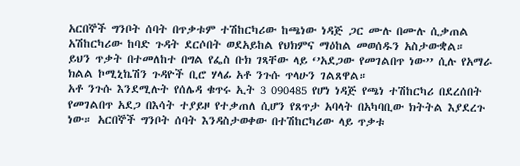አርበኞች ግንቦት ሰባት በጥቃቱም ተሽከርካሪው ከጫነው ነዳጅ ጋር ሙሉ በሙሉ ሲቃጠል አሽከርካሪው ከባድ ጉዳት ደርሶበት ወደአይከል የህክምና ማዕከል መወሰዱን አስታውቋል።
ይህን ጥቃት በተመለከተ በግል የፌስ ቡክ ገጻቸው ላይ ‘’አደጋው የመገልበጥ ነው’’ ሲሉ የአማራ ክልል ኮሚኒኬሽን ጉዳዮች ቢሮ ሃላፊ አቶ ንጉሱ ጥላሁን ገልጸዋል።
አቶ ንጉሱ እንደሚሉት የሰሌዳ ቁጥሩ ኢት 3 090485 የሆነ ነዳጅ የጫነ ተሽከርካሪ በደረሰበት የመገልበጥ አደጋ በእሳት ተያይዞ የተቃጠለ ሲሆን የጸጥታ አባላት በአካባቢው ክትትል እያደረጉ ነው። አርበኞች ግንቦት ሰባት እንዳስታወቀው በተሽከርካሪው ላይ ጥቃቱ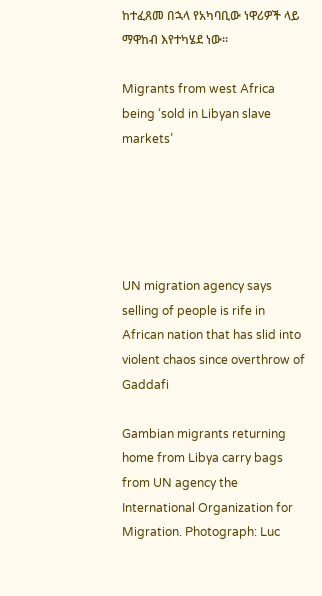ከተፈጸመ በኋላ የአካባቢው ነዋሪዎች ላይ ማዋከብ እየተካሄደ ነው።

Migrants from west Africa being ‘sold in Libyan slave markets’





UN migration agency says selling of people is rife in African nation that has slid into violent chaos since overthrow of Gaddafi

Gambian migrants returning home from Libya carry bags from UN agency the International Organization for Migration. Photograph: Luc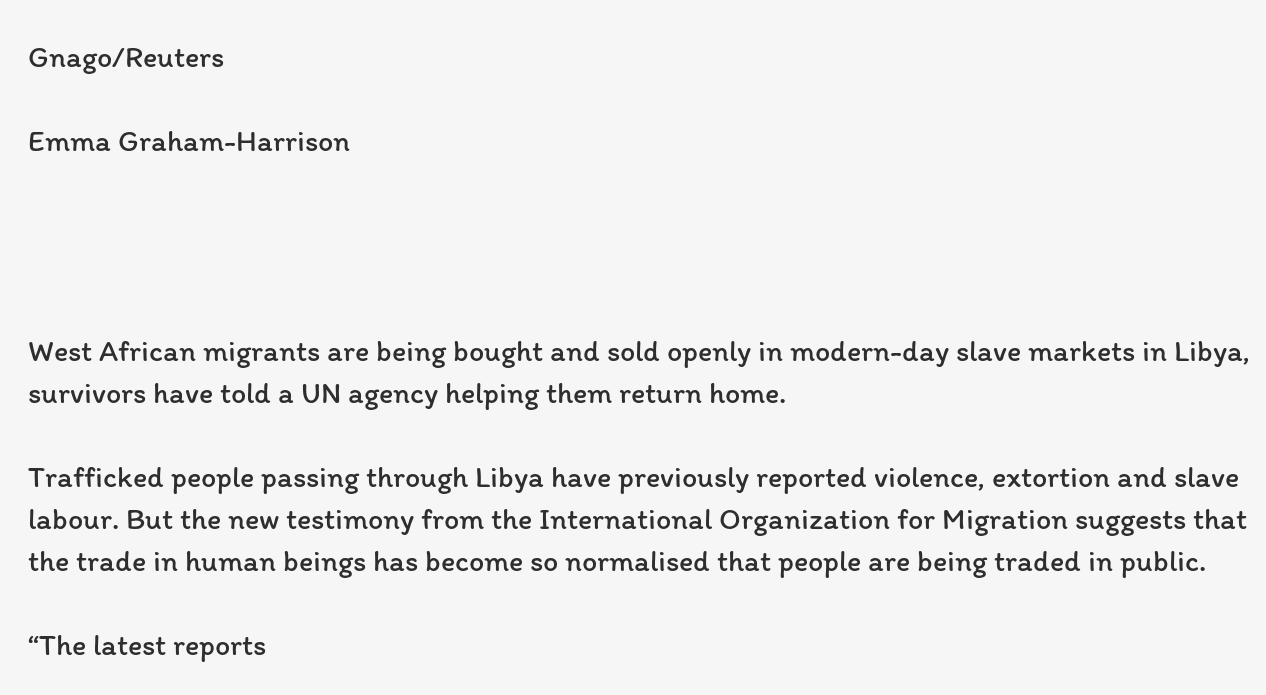Gnago/Reuters

Emma Graham-Harrison




West African migrants are being bought and sold openly in modern-day slave markets in Libya, survivors have told a UN agency helping them return home.

Trafficked people passing through Libya have previously reported violence, extortion and slave labour. But the new testimony from the International Organization for Migration suggests that the trade in human beings has become so normalised that people are being traded in public.

“The latest reports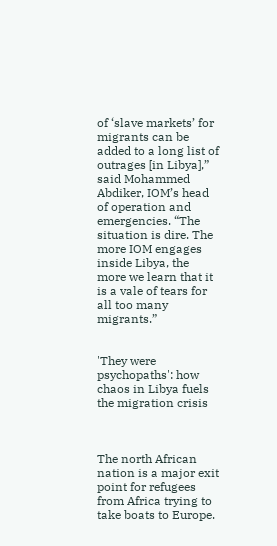of ‘slave markets’ for migrants can be added to a long list of outrages [in Libya],” said Mohammed Abdiker, IOM’s head of operation and emergencies. “The situation is dire. The more IOM engages inside Libya, the more we learn that it is a vale of tears for all too many migrants.”


'They were psychopaths': how chaos in Libya fuels the migration crisis



The north African nation is a major exit point for refugees from Africa trying to take boats to Europe.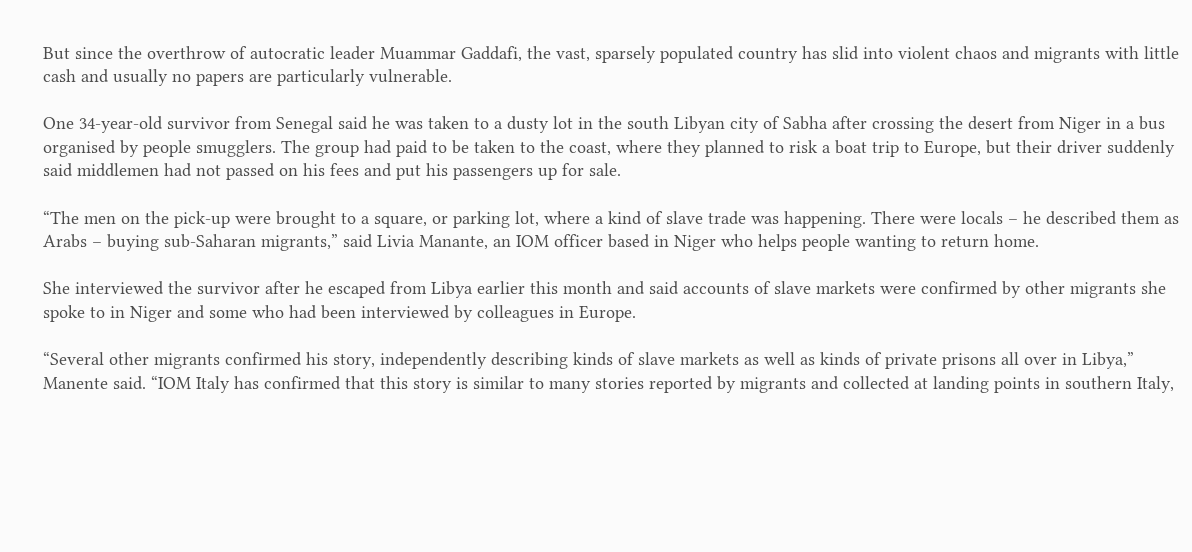But since the overthrow of autocratic leader Muammar Gaddafi, the vast, sparsely populated country has slid into violent chaos and migrants with little cash and usually no papers are particularly vulnerable.

One 34-year-old survivor from Senegal said he was taken to a dusty lot in the south Libyan city of Sabha after crossing the desert from Niger in a bus organised by people smugglers. The group had paid to be taken to the coast, where they planned to risk a boat trip to Europe, but their driver suddenly said middlemen had not passed on his fees and put his passengers up for sale.

“The men on the pick-up were brought to a square, or parking lot, where a kind of slave trade was happening. There were locals – he described them as Arabs – buying sub-Saharan migrants,” said Livia Manante, an IOM officer based in Niger who helps people wanting to return home.

She interviewed the survivor after he escaped from Libya earlier this month and said accounts of slave markets were confirmed by other migrants she spoke to in Niger and some who had been interviewed by colleagues in Europe.

“Several other migrants confirmed his story, independently describing kinds of slave markets as well as kinds of private prisons all over in Libya,” Manente said. “IOM Italy has confirmed that this story is similar to many stories reported by migrants and collected at landing points in southern Italy,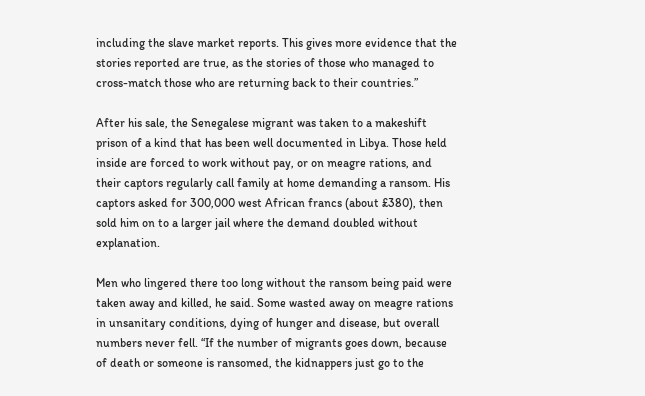including the slave market reports. This gives more evidence that the stories reported are true, as the stories of those who managed to cross-match those who are returning back to their countries.”

After his sale, the Senegalese migrant was taken to a makeshift prison of a kind that has been well documented in Libya. Those held inside are forced to work without pay, or on meagre rations, and their captors regularly call family at home demanding a ransom. His captors asked for 300,000 west African francs (about £380), then sold him on to a larger jail where the demand doubled without explanation.

Men who lingered there too long without the ransom being paid were taken away and killed, he said. Some wasted away on meagre rations in unsanitary conditions, dying of hunger and disease, but overall numbers never fell. “If the number of migrants goes down, because of death or someone is ransomed, the kidnappers just go to the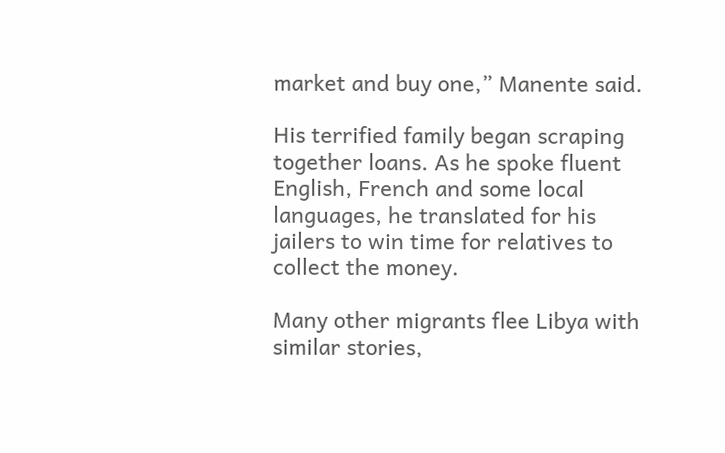market and buy one,” Manente said.

His terrified family began scraping together loans. As he spoke fluent English, French and some local languages, he translated for his jailers to win time for relatives to collect the money.

Many other migrants flee Libya with similar stories,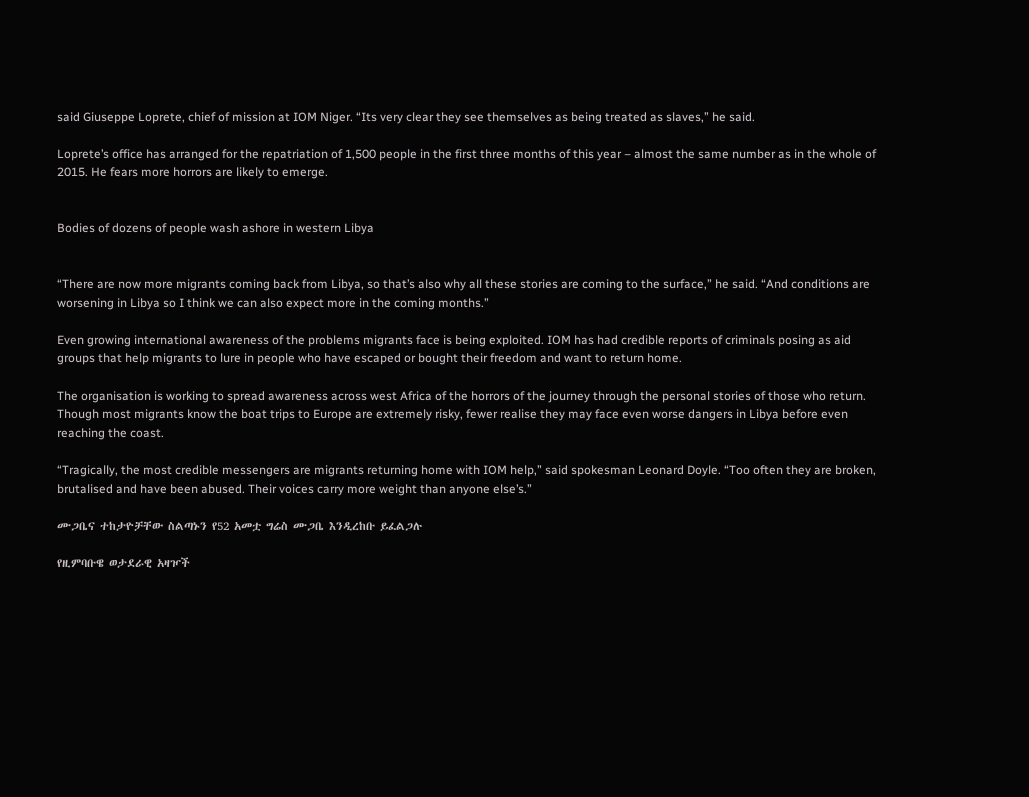said Giuseppe Loprete, chief of mission at IOM Niger. “Its very clear they see themselves as being treated as slaves,” he said.

Loprete’s office has arranged for the repatriation of 1,500 people in the first three months of this year – almost the same number as in the whole of 2015. He fears more horrors are likely to emerge.


Bodies of dozens of people wash ashore in western Libya


“There are now more migrants coming back from Libya, so that’s also why all these stories are coming to the surface,” he said. “And conditions are worsening in Libya so I think we can also expect more in the coming months.”

Even growing international awareness of the problems migrants face is being exploited. IOM has had credible reports of criminals posing as aid groups that help migrants to lure in people who have escaped or bought their freedom and want to return home.

The organisation is working to spread awareness across west Africa of the horrors of the journey through the personal stories of those who return. Though most migrants know the boat trips to Europe are extremely risky, fewer realise they may face even worse dangers in Libya before even reaching the coast.

“Tragically, the most credible messengers are migrants returning home with IOM help,” said spokesman Leonard Doyle. “Too often they are broken, brutalised and have been abused. Their voices carry more weight than anyone else’s.”

ሙጋቤና ተከታዮቻቸው ስልጣኑን የ52 አመቷ ግሬስ ሙጋቤ እንዲረከቡ ይፈልጋሉ

የዚምባቡዌ ወታደራዊ አዛዦች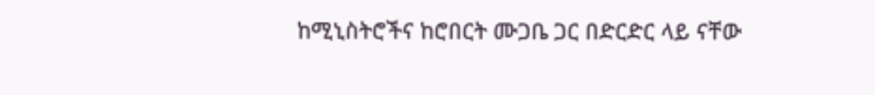ከሚኒስትሮችና ከሮበርት ሙጋቤ ጋር በድርድር ላይ ናቸው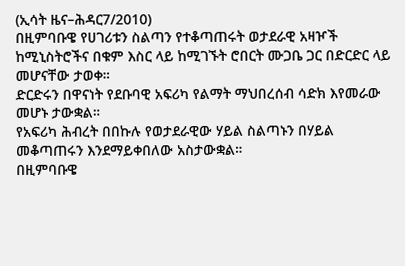(ኢሳት ዜና–ሕዳር7/2010)
በዚምባቡዌ የሀገሪቱን ስልጣን የተቆጣጠሩት ወታደራዊ አዛዦች ከሚኒስትሮችና በቁም እስር ላይ ከሚገኙት ሮበርት ሙጋቤ ጋር በድርድር ላይ መሆናቸው ታወቀ።
ድርድሩን በዋናነት የደቡባዊ አፍሪካ የልማት ማህበረሰብ ሳድክ እየመራው መሆኑ ታውቋል።
የአፍሪካ ሕብረት በበኩሉ የወታደራዊው ሃይል ስልጣኑን በሃይል መቆጣጠሩን እንደማይቀበለው አስታውቋል።
በዚምባቡዌ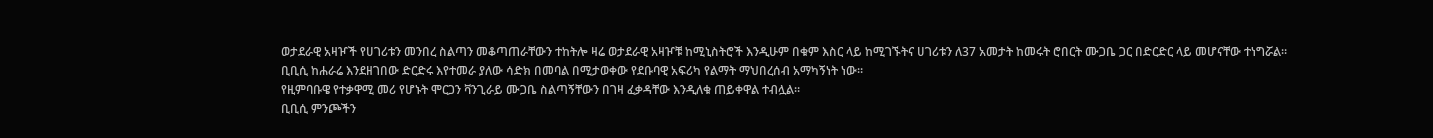ወታደራዊ አዛዦች የሀገሪቱን መንበረ ስልጣን መቆጣጠራቸውን ተከትሎ ዛሬ ወታደራዊ አዛዦቹ ከሚኒስትሮች እንዲሁም በቁም እስር ላይ ከሚገኙትና ሀገሪቱን ለ37 አመታት ከመሩት ሮበርት ሙጋቤ ጋር በድርድር ላይ መሆናቸው ተነግሯል።
ቢቢሲ ከሐራሬ እንደዘገበው ድርድሩ እየተመራ ያለው ሳድክ በመባል በሚታወቀው የደቡባዊ አፍሪካ የልማት ማህበረሰብ አማካኝነት ነው።
የዚምባቡዌ የተቃዋሚ መሪ የሆኑት ሞርጋን ቫንጊራይ ሙጋቤ ስልጣኝቸውን በገዛ ፈቃዳቸው እንዲለቁ ጠይቀዋል ተብሏል።
ቢቢሲ ምንጮችን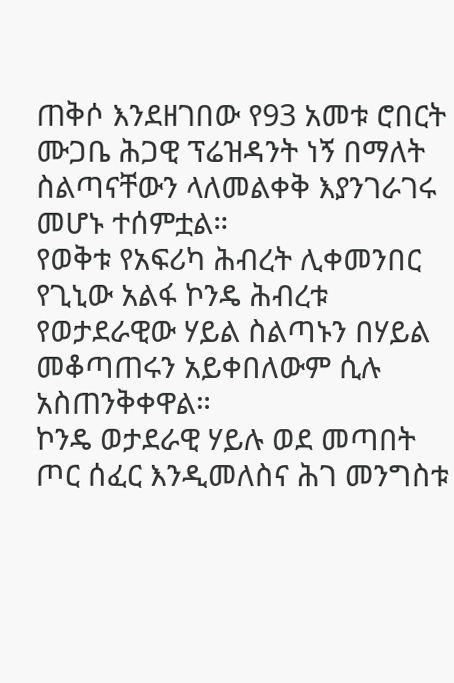ጠቅሶ እንደዘገበው የ93 አመቱ ሮበርት ሙጋቤ ሕጋዊ ፕሬዝዳንት ነኝ በማለት ስልጣናቸውን ላለመልቀቅ እያንገራገሩ መሆኑ ተሰምቷል።
የወቅቱ የአፍሪካ ሕብረት ሊቀመንበር የጊኒው አልፋ ኮንዴ ሕብረቱ የወታደራዊው ሃይል ስልጣኑን በሃይል መቆጣጠሩን አይቀበለውም ሲሉ አስጠንቅቀዋል።
ኮንዴ ወታደራዊ ሃይሉ ወደ መጣበት ጦር ሰፈር እንዲመለስና ሕገ መንግስቱ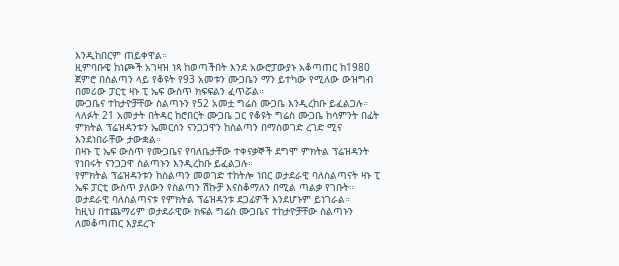እንዲከበርም ጠይቀዋል።
ዚምባቡዌ ከነጮች አገዛዝ ነጻ ከወጣችበት እንደ አውሮፓውያኑ አቆጣጠር ከ1980 ጀምሮ በስልጣን ላይ የቆዩት የ93 አመቱን ሙጋቤን ማን ይተካው የሚለው ውዝግብ በመሪው ፓርቲ ዛኑ ፒ ኤፍ ውስጥ ክፍፍልን ፈጥሯል።
ሙጋቤና ተከታዮቻቸው ስልጣኑን የ52 አመቷ ግሬስ ሙጋቤ እንዲረከቡ ይፈልጋሉ።
ላለፉት 21 አመታት በትዳር ከሮበርት ሙጋቤ ጋር የቆዩት ግሬስ ሙጋቤ ከሳምንት በፊት ምክትል ፕሬዝዳንቱን ኤመርሰን ናንጋጋዋን ከስልጣን በማስወገድ ረገድ ሚና እንደነበራቸው ታውቋል።
በዛኑ ፒ ኤፍ ውስጥ የሙጋቤና የባለቤታቸው ተቀናቃኞች ደግሞ ምክትል ፕሬዝዳንት የነበሩት ናንጋጋዋ ስልጣኑን እንዲረከቡ ይፈልጋሉ።
የምክትል ፕሬዝዳንቱን ከስልጣን መወገድ ተከትሎ ነበር ወታደራዊ ባለስልጣናት ዛኑ ፒ ኤፍ ፓርቲ ውስጥ ያለውን የስልጣን ሽኩቻ እናስቆማለን በሚል ጣልቃ የገቡት።
ወታደራዊ ባለስልጣናቱ የምክትል ፕሬዝዳንቱ ደጋፊዎች እንደሆኑም ይነገራል።
ከዚህ በተጨማሪም ወታደራዊው ክፍል ግሬስ ሙጋቤና ተከታዮቻቸው ስልጣኑን ለመቆጣጠር እያደረጉ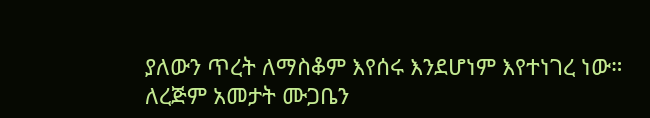ያለውን ጥረት ለማስቆም እየሰሩ እንደሆነም እየተነገረ ነው።
ለረጅም አመታት ሙጋቤን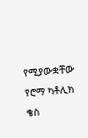የሚያውቋቸው የሮማ ካቶሊክ ቄስ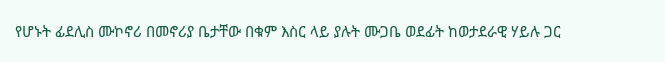የሆኑት ፊደሊስ ሙኮኖሪ በመኖሪያ ቤታቸው በቁም እስር ላይ ያሉት ሙጋቤ ወደፊት ከወታደራዊ ሃይሉ ጋር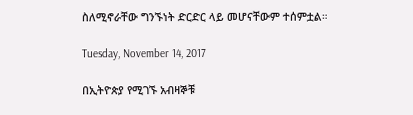ስለሚኖራቸው ግንኙነት ድርድር ላይ መሆናቸውም ተሰምቷል።

Tuesday, November 14, 2017

በኢትዮጵያ የሚገኙ አብዛኞቹ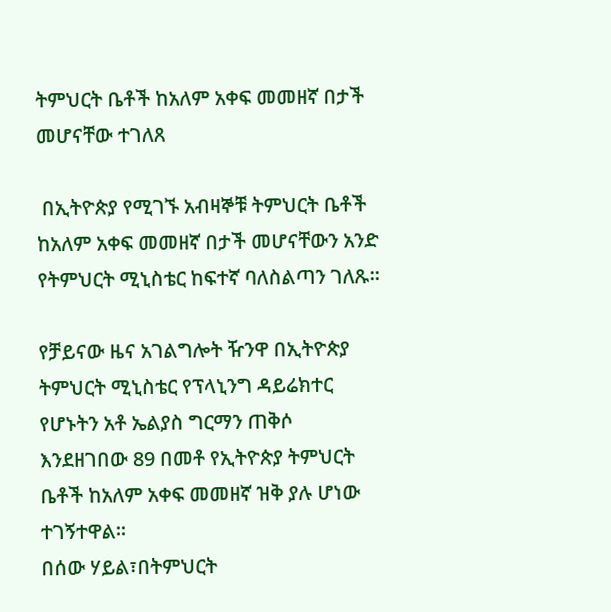ትምህርት ቤቶች ከአለም አቀፍ መመዘኛ በታች መሆናቸው ተገለጸ

 በኢትዮጵያ የሚገኙ አብዛኞቹ ትምህርት ቤቶች ከአለም አቀፍ መመዘኛ በታች መሆናቸውን አንድ የትምህርት ሚኒስቴር ከፍተኛ ባለስልጣን ገለጹ።

የቻይናው ዜና አገልግሎት ዥንዋ በኢትዮጵያ ትምህርት ሚኒስቴር የፕላኒንግ ዳይሬክተር የሆኑትን አቶ ኤልያስ ግርማን ጠቅሶ እንደዘገበው 89 በመቶ የኢትዮጵያ ትምህርት ቤቶች ከአለም አቀፍ መመዘኛ ዝቅ ያሉ ሆነው ተገኝተዋል።
በሰው ሃይል፣በትምህርት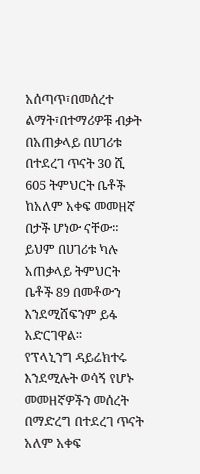አሰጣጥ፣በመሰረተ ልማት፣በተማሪዎቹ ብቃት በአጠቃላይ በሀገሪቱ በተደረገ ጥናት 30 ሺ 605 ትምህርት ቤቶች ከአለም አቀፍ መመዘኛ በታች ሆነው ናቸው።
ይህም በሀገሪቱ ካሉ አጠቃላይ ትምህርት ቤቶች 89 በመቶውን እንደሚሸፍንም ይፋ አድርገዋል።
የፕላኒንግ ዳይሬክተሩ እንደሚሉት ወሳኝ የሆኑ መመዘኛዎችን መሰረት በማድረግ በተደረገ ጥናት አለም አቀፍ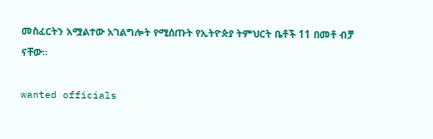መስፈርትን አሟልተው አገልግሎት የሚሰጡት የኢትዮጵያ ትምህርት ቤቶች 11 በመቶ ብቻ ናቸው።

wanted officials